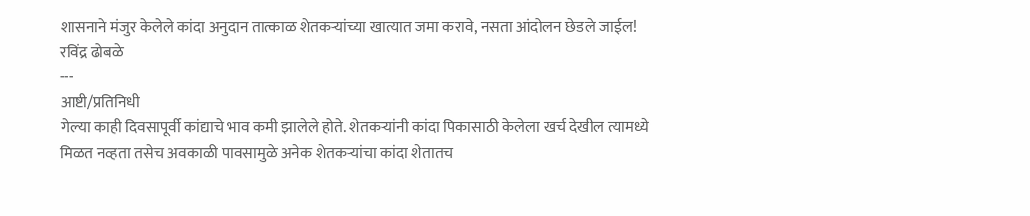शासनाने मंजुर केलेले कांदा अनुदान तात्काळ शेतकऱ्यांच्या खात्यात जमा करावे, नसता आंदोलन छेडले जाईल! रविंद्र ढोबळे
---
आष्टी/प्रतिनिधी
गेल्या काही दिवसापूर्वी कांद्याचे भाव कमी झालेले होते. शेतकऱ्यांनी कांदा पिकासाठी केलेला खर्च देखील त्यामध्ये मिळत नव्हता तसेच अवकाळी पावसामुळे अनेक शेतकऱ्यांचा कांदा शेतातच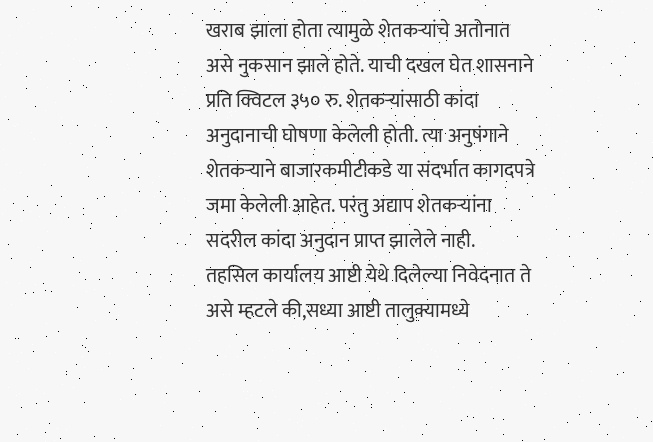खराब झाला होता त्यामुळे शेतकऱ्यांचे अतोनात असे नुकसान झाले होते. याची दखल घेत शासनाने प्रति क्विटल ३५० रु. शेतकऱ्यांसाठी कांदा अनुदानाची घोषणा केलेली होती. त्या अनुषंगाने शेतकऱ्याने बाजारकमीटीकडे या संदर्भात कागदपत्रे जमा केलेली आहेत. परंतु अद्याप शेतकऱ्यांना सदरील कांदा अनुदान प्राप्त झालेले नाही.
तहसिल कार्यालय आष्टी येथे दिलेल्या निवेदनात ते असे म्हटले की,सध्या आष्टी तालुक्यामध्ये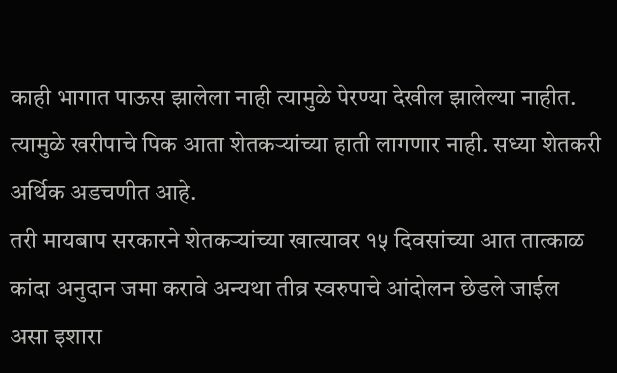काही भागात पाऊस झालेला नाही त्यामुळे पेरण्या देखील झालेल्या नाहीत. त्यामुळे खरीपाचे पिक आता शेतकऱ्यांच्या हाती लागणार नाही. सध्या शेतकरी अर्थिक अडचणीत आहे.
तरी मायबाप सरकारने शेतकऱ्यांच्या खात्यावर १५ दिवसांच्या आत तात्काळ कांदा अनुदान जमा करावे अन्यथा तीव्र स्वरुपाचे आंदोलन छेडले जाईल असा इशारा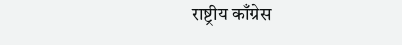राष्ट्रीय काँग्रेस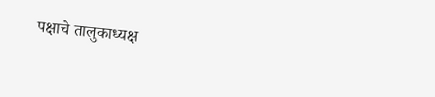पक्षाचे तालुकाध्यक्ष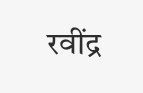रवींद्र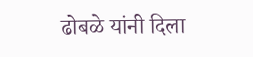ढोबळे यांनी दिला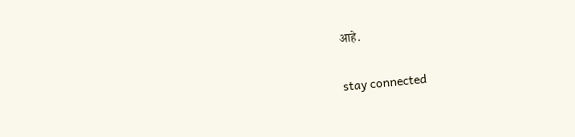आहे.


stay connected